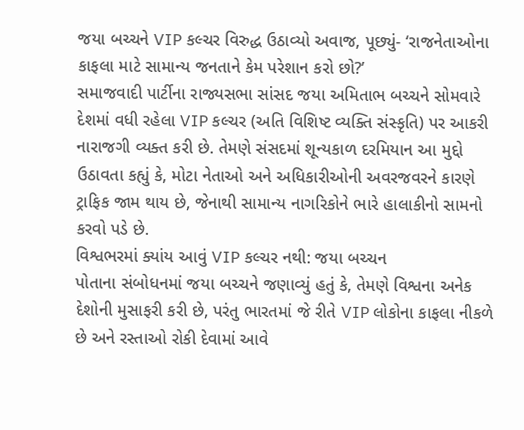જયા બચ્ચને VIP કલ્ચર વિરુદ્ધ ઉઠાવ્યો અવાજ, પૂછ્યું- ‘રાજનેતાઓના કાફલા માટે સામાન્ય જનતાને કેમ પરેશાન કરો છો?’
સમાજવાદી પાર્ટીના રાજ્યસભા સાંસદ જયા અમિતાભ બચ્ચને સોમવારે દેશમાં વધી રહેલા VIP કલ્ચર (અતિ વિશિષ્ટ વ્યક્તિ સંસ્કૃતિ) પર આકરી નારાજગી વ્યક્ત કરી છે. તેમણે સંસદમાં શૂન્યકાળ દરમિયાન આ મુદ્દો ઉઠાવતા કહ્યું કે, મોટા નેતાઓ અને અધિકારીઓની અવરજવરને કારણે ટ્રાફિક જામ થાય છે, જેનાથી સામાન્ય નાગરિકોને ભારે હાલાકીનો સામનો કરવો પડે છે.
વિશ્વભરમાં ક્યાંય આવું VIP કલ્ચર નથી: જયા બચ્ચન
પોતાના સંબોધનમાં જયા બચ્ચને જણાવ્યું હતું કે, તેમણે વિશ્વના અનેક દેશોની મુસાફરી કરી છે, પરંતુ ભારતમાં જે રીતે VIP લોકોના કાફલા નીકળે છે અને રસ્તાઓ રોકી દેવામાં આવે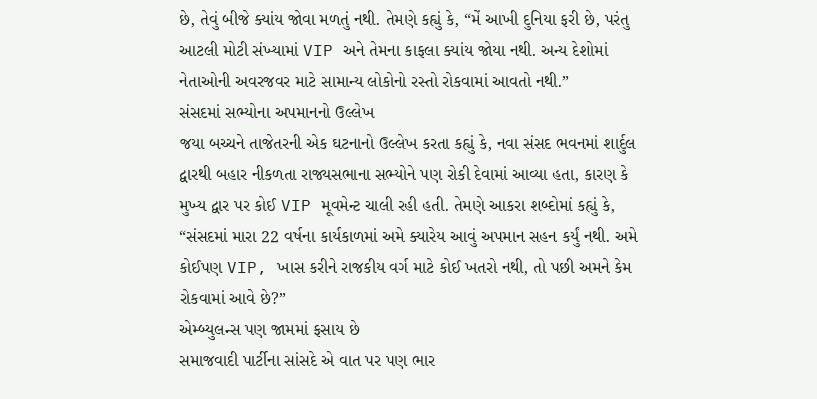છે, તેવું બીજે ક્યાંય જોવા મળતું નથી. તેમણે કહ્યું કે, “મેં આખી દુનિયા ફરી છે, પરંતુ આટલી મોટી સંખ્યામાં VIP અને તેમના કાફલા ક્યાંય જોયા નથી. અન્ય દેશોમાં નેતાઓની અવરજવર માટે સામાન્ય લોકોનો રસ્તો રોકવામાં આવતો નથી.”
સંસદમાં સભ્યોના અપમાનનો ઉલ્લેખ
જયા બચ્ચને તાજેતરની એક ઘટનાનો ઉલ્લેખ કરતા કહ્યું કે, નવા સંસદ ભવનમાં શાર્દુલ દ્વારથી બહાર નીકળતા રાજ્યસભાના સભ્યોને પણ રોકી દેવામાં આવ્યા હતા, કારણ કે મુખ્ય દ્વાર પર કોઈ VIP મૂવમેન્ટ ચાલી રહી હતી. તેમણે આકરા શબ્દોમાં કહ્યું કે, “સંસદમાં મારા 22 વર્ષના કાર્યકાળમાં અમે ક્યારેય આવું અપમાન સહન કર્યું નથી. અમે કોઈપણ VIP, ખાસ કરીને રાજકીય વર્ગ માટે કોઈ ખતરો નથી, તો પછી અમને કેમ રોકવામાં આવે છે?”
એમ્બ્યુલન્સ પણ જામમાં ફસાય છે
સમાજવાદી પાર્ટીના સાંસદે એ વાત પર પણ ભાર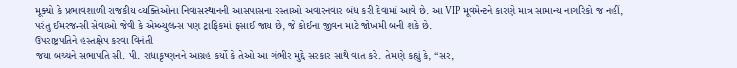મૂક્યો કે પ્રભાવશાળી રાજકીય વ્યક્તિઓના નિવાસસ્થાનની આસપાસના રસ્તાઓ અવારનવાર બંધ કરી દેવામાં આવે છે. આ VIP મૂવમેન્ટને કારણે માત્ર સામાન્ય નાગરિકો જ નહીં, પરંતુ ઈમરજન્સી સેવાઓ જેવી કે એમ્બ્યુલન્સ પણ ટ્રાફિકમાં ફસાઈ જાય છે, જે કોઈના જીવન માટે જોખમી બની શકે છે.
ઉપરાષ્ટ્રપતિને હસ્તક્ષેપ કરવા વિનંતી
જયા બચ્ચને સભાપતિ સી. પી. રાધાકૃષ્ણનને આગ્રહ કર્યો કે તેઓ આ ગંભીર મુદ્દે સરકાર સાથે વાત કરે. તેમણે કહ્યું કે, “સર,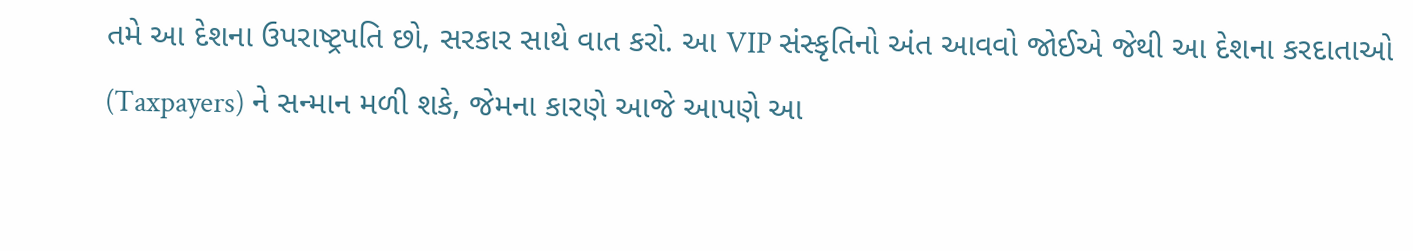તમે આ દેશના ઉપરાષ્ટ્રપતિ છો, સરકાર સાથે વાત કરો. આ VIP સંસ્કૃતિનો અંત આવવો જોઈએ જેથી આ દેશના કરદાતાઓ (Taxpayers) ને સન્માન મળી શકે, જેમના કારણે આજે આપણે આ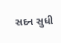સદન સુધી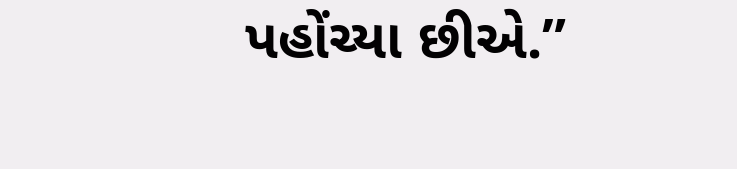પહોંચ્યા છીએ.”